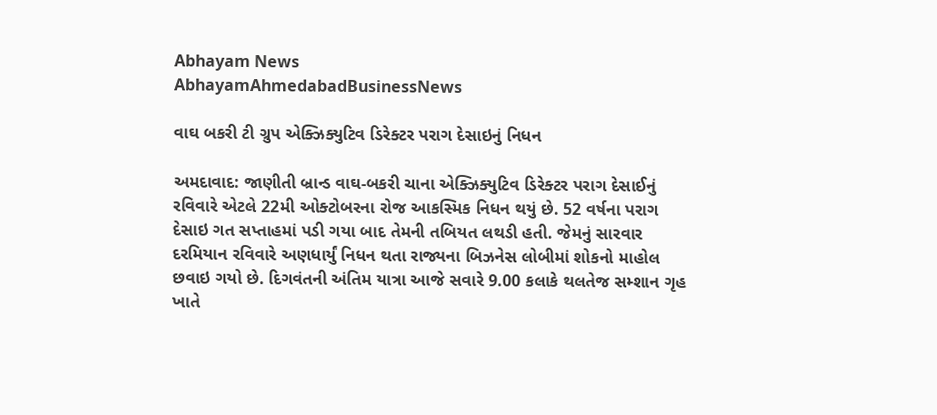Abhayam News
AbhayamAhmedabadBusinessNews

વાઘ બકરી ટી ગ્રુપ એક્ઝિક્યુટિવ ડિરેક્ટર પરાગ દેસાઇનું નિધન

અમદાવાદ: જાણીતી બ્રાન્ડ વાઘ-બકરી ચાના એક્ઝિક્યુટિવ ડિરેક્ટર પરાગ દેસાઈનું રવિવારે એટલે 22મી ઓક્ટોબરના રોજ આકસ્મિક નિધન થયું છે. 52 વર્ષના પરાગ દેસાઇ ગત સપ્તાહમાં પડી ગયા બાદ તેમની તબિયત લથડી હતી. જેમનું સારવાર દરમિયાન રવિવારે અણધાર્યું નિધન થતા રાજ્યના બિઝનેસ લોબીમાં શોકનો માહોલ છવાઇ ગયો છે. દિગવંતની અંતિમ યાત્રા આજે સવારે 9.00 કલાકે થલતેજ સમ્શાન ગૃહ ખાતે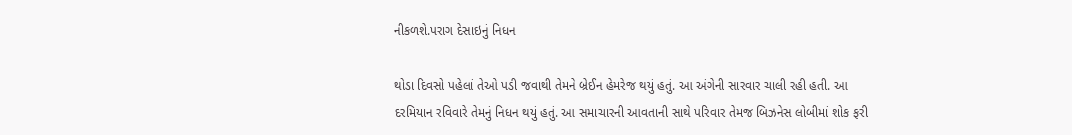નીકળશે.પરાગ દેસાઇનું નિધન

થોડા દિવસો પહેલાં તેઓ પડી જવાથી તેમને બ્રેઈન હેમરેજ થયું હતું. આ અંગેની સારવાર ચાલી રહી હતી. આ દરમિયાન રવિવારે તેમનું નિધન થયું હતું. આ સમાચારની આવતાની સાથે પરિવાર તેમજ બિઝનેસ લોબીમાં શોક ફરી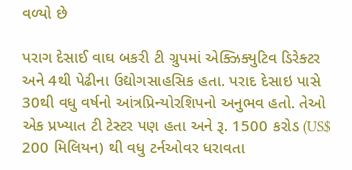વળ્યો છે

પરાગ દેસાઈ વાઘ બકરી ટી ગ્રુપમાં એક્ઝિક્યુટિવ ડિરેક્ટર અને 4થી પેઢીના ઉદ્યોગસાહસિક હતા. પરાદ દેસાઇ પાસે 30થી વધુ વર્ષનો આંત્રપ્રિન્યોરશિપનો અનુભવ હતો. તેઓ એક પ્રખ્યાત ટી ટેસ્ટર પણ હતા અને રૂ. 1500 કરોડ (US$ 200 મિલિયન) થી વધુ ટર્નઓવર ધરાવતા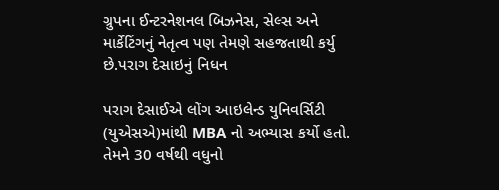ગ્રુપના ઈન્ટરનેશનલ બિઝનેસ, સેલ્સ અને માર્કેટિંગનું નેતૃત્વ પણ તેમણે સહજતાથી કર્યુ છે.પરાગ દેસાઇનું નિધન

પરાગ દેસાઈએ લોંગ આઇલેન્ડ યુનિવર્સિટી (યુએસએ)માંથી MBA નો અભ્યાસ કર્યો હતો. તેમને 30 વર્ષથી વધુનો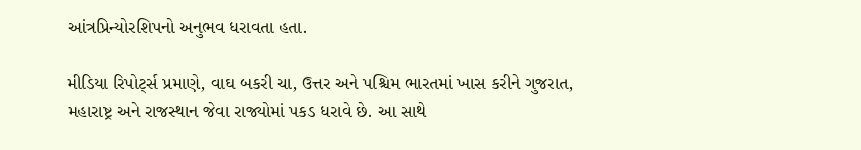આંત્રપ્રિન્યોરશિપનો અનુભવ ધરાવતા હતા.

મીડિયા રિપોર્ટ્સ પ્રમાણે, વાઘ બકરી ચા, ઉત્તર અને પશ્ચિમ ભારતમાં ખાસ કરીને ગુજરાત, મહારાષ્ટ્ર અને રાજસ્થાન જેવા રાજ્યોમાં પકડ ધરાવે છે. આ સાથે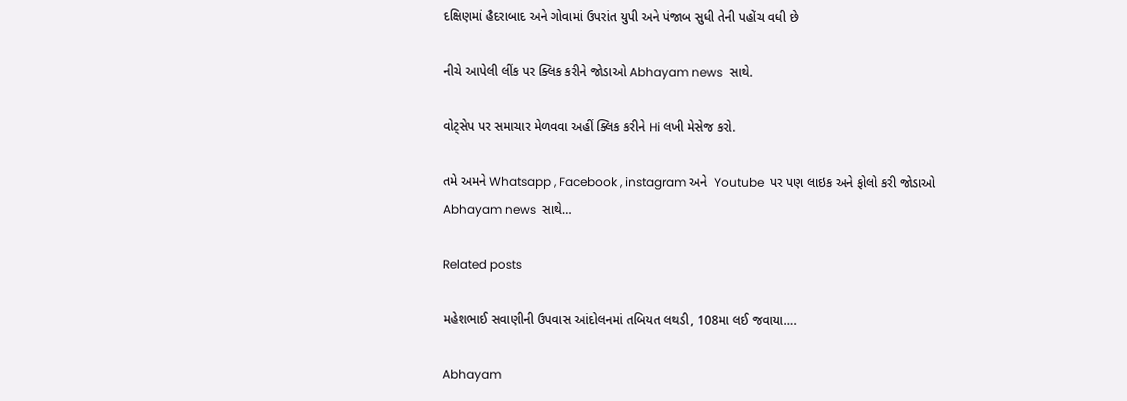દક્ષિણમાં હૈદરાબાદ અને ગોવામાં ઉપરાંત યુપી અને પંજાબ સુધી તેની પહોંચ વધી છે

નીચે આપેલી લીંક પર ક્લિક કરીને જોડાઓ Abhayam news  સાથે.

વોટ્સેપ પર સમાચાર મેળવવા અહીં ક્લિક કરીને Hi લખી મેસેજ કરો.

તમે અમને Whatsapp , Facebook , instagram અને  Youtube  પર પણ લાઇક અને ફોલો કરી જોડાઓ Abhayam news  સાથે…

Related posts

મહેશભાઈ સવાણીની ઉપવાસ આંદોલનમાં તબિયત લથડી, 108મા લઈ જવાયા….

Abhayam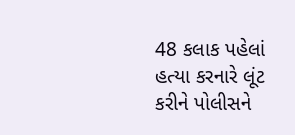48 કલાક પહેલાં હત્યા કરનારે લૂંટ કરીને પોલીસને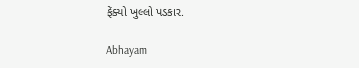ફેંક્યો ખુલ્લો પડકાર.

Abhayam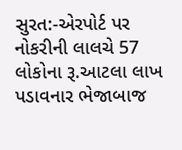સુરત:-એરપોર્ટ પર નોકરીની લાલચે 57 લોકોના રૂ.આટલા લાખ પડાવનાર ભેજાબાજ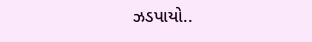ઝડપાયો..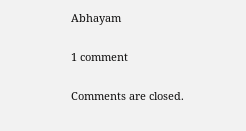Abhayam

1 comment

Comments are closed.